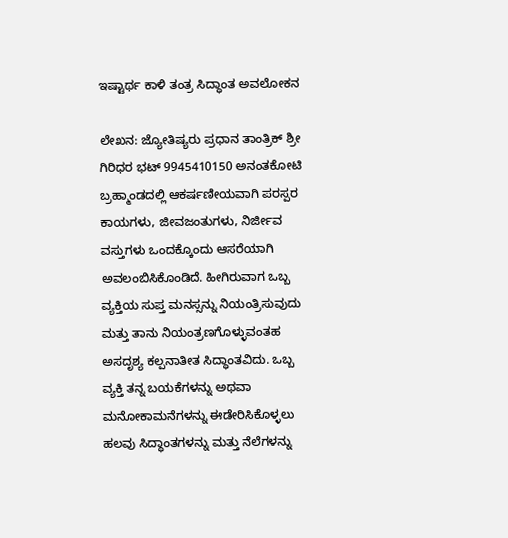ಇಷ್ಟಾರ್ಥ ಕಾಳಿ ತಂತ್ರ ಸಿದ್ಧಾಂತ ಅವಲೋಕನ

ಲೇಖನ: ಜ್ಯೋತಿಷ್ಯರು ಪ್ರಧಾನ ತಾಂತ್ರಿಕ್ ಶ್ರೀ ಗಿರಿಧರ ಭಟ್ 9945410150 ಅನಂತಕೋಟಿ ಬ್ರಹ್ಮಾಂಡದಲ್ಲಿ ಆಕರ್ಷಣೀಯವಾಗಿ ಪರಸ್ಪರ ಕಾಯಗಳು, ಜೀವಜಂತುಗಳು, ನಿರ್ಜೀವ ವಸ್ತುಗಳು ಒಂದಕ್ಕೊಂದು ಆಸರೆಯಾಗಿ ಅವಲಂಬಿಸಿಕೊಂಡಿದೆ. ಹೀಗಿರುವಾಗ ಒಬ್ಬ ವ್ಯಕ್ತಿಯ ಸುಪ್ತ ಮನಸ್ಸನ್ನು ನಿಯಂತ್ರಿಸುವುದು ಮತ್ತು ತಾನು ನಿಯಂತ್ರಣಗೊಳ್ಳುವಂತಹ ಅಸದೃಶ್ಯ ಕಲ್ಪನಾತೀತ ಸಿದ್ಧಾಂತವಿದು. ಒಬ್ಬ ವ್ಯಕ್ತಿ ತನ್ನ ಬಯಕೆಗಳನ್ನು ಅಥವಾ ಮನೋಕಾಮನೆಗಳನ್ನು ಈಡೇರಿಸಿಕೊಳ್ಳಲು ಹಲವು ಸಿದ್ಧಾಂತಗಳನ್ನು ಮತ್ತು ನೆಲೆಗಳನ್ನು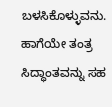ಬಳಸಿಕೊಳ್ಳುವನು. ಹಾಗೆಯೇ ತಂತ್ರ ಸಿದ್ಧಾಂತವನ್ನು ಸಹ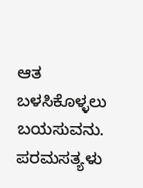ಆತ ಬಳಸಿಕೊಳ್ಳಲು ಬಯಸುವನು. ಪರಮಸತ್ಯಳು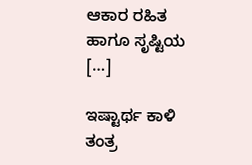ಆಕಾರ ರಹಿತ ಹಾಗೂ ಸೃಷ್ಟಿಯ […]

ಇಷ್ಟಾರ್ಥ ಕಾಳಿ ತಂತ್ರ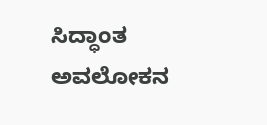ಸಿದ್ಧಾಂತ ಅವಲೋಕನ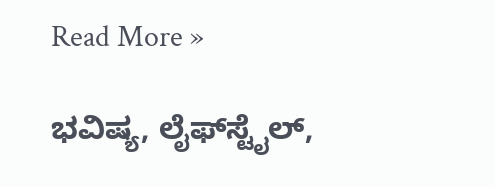Read More »

ಭವಿಷ್ಯ, ಲೈಫ್‍ಸ್ಟೈಲ್,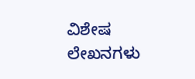ವಿಶೇಷ ಲೇಖನಗಳು